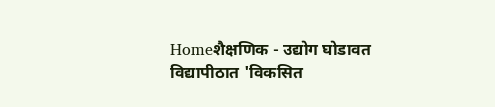Homeशैक्षणिक - उद्योग घोडावत विद्यापीठात 'विकसित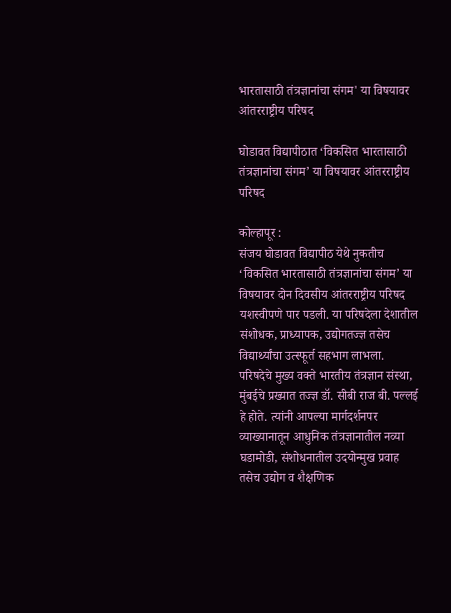भारतासाठी तंत्रज्ञानांचा संगम' या विषयावर आंतरराष्ट्रीय परिषद

घोडावत विद्यापीठात ‘विकसित भारतासाठी तंत्रज्ञानांचा संगम’ या विषयावर आंतरराष्ट्रीय परिषद

कोल्हापूर :
संजय घोडावत विद्यापीठ येथे नुकतीच ‘विकसित भारतासाठी तंत्रज्ञानांचा संगम’ या विषयावर दोन दिवसीय आंतरराष्ट्रीय परिषद यशस्वीपणे पार पडली. या परिषदेला देशातील संशोधक, प्राध्यापक, उद्योगतज्ज्ञ तसेच विद्यार्थ्यांचा उत्स्फूर्त सहभाग लाभला.
परिषदेचे मुख्य वक्ते भारतीय तंत्रज्ञान संस्था, मुंबईचे प्रख्यात तज्ज्ञ डॉ. सीबी राज बी. पल्लई हे होते. त्यांनी आपल्या मार्गदर्शनपर व्याख्यानातून आधुनिक तंत्रज्ञानातील नव्या घडामोडी, संशोधनातील उदयोन्मुख प्रवाह तसेच उद्योग व शैक्षणिक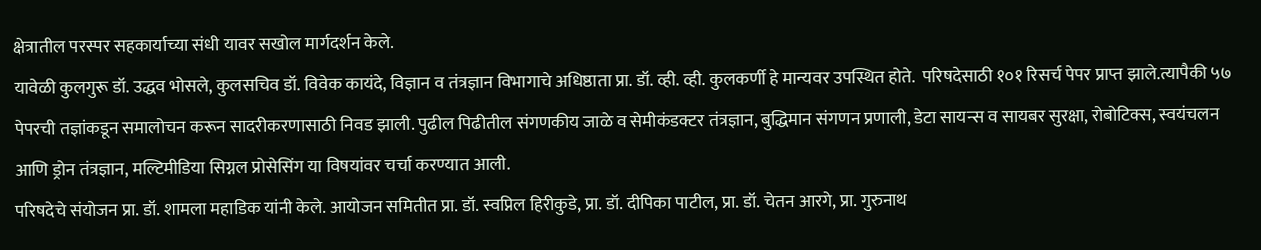क्षेत्रातील परस्पर सहकार्याच्या संधी यावर सखोल मार्गदर्शन केले.
यावेळी कुलगुरू डॉ. उद्धव भोसले, कुलसचिव डॉ. विवेक कायंदे, विज्ञान व तंत्रज्ञान विभागाचे अधिष्ठाता प्रा. डॉ. व्ही. व्ही. कुलकर्णी हे मान्यवर उपस्थित होते.  परिषदेसाठी १०१ रिसर्च पेपर प्राप्त झाले.त्यापैकी ५७ पेपरची तज्ञांकडून समालोचन करून सादरीकरणासाठी निवड झाली. पुढील पिढीतील संगणकीय जाळे व सेमीकंडक्टर तंत्रज्ञान, बुद्धिमान संगणन प्रणाली, डेटा सायन्स व सायबर सुरक्षा, रोबोटिक्स, स्वयंचलन आणि ड्रोन तंत्रज्ञान, मल्टिमीडिया सिग्नल प्रोसेसिंग या विषयांवर चर्चा करण्यात आली.
परिषदेचे संयोजन प्रा. डॉ. शामला महाडिक यांनी केले. आयोजन समितीत प्रा. डॉ. स्वप्निल हिरीकुडे, प्रा. डॉ. दीपिका पाटील, प्रा. डॉ. चेतन आरगे, प्रा. गुरुनाथ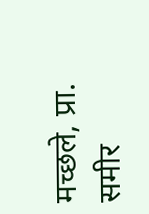मच्छले, प्रा. समीर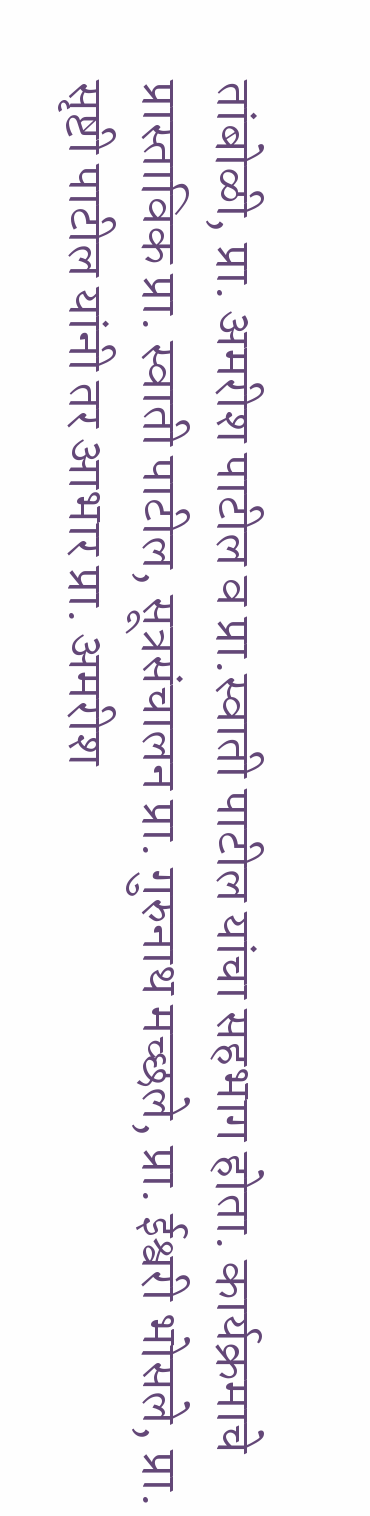तांबोळी, प्रा. अमरीश पाटील व प्रा.स्वाती पाटील यांचा सहभाग होता. कार्यक्रमाचे प्रास्ताविक प्रा. स्वाती पाटील, सूत्रसंचालन प्रा. गुरुनाथ मच्छले, प्रा. ईश्वरी भोसले, प्रा. सृष्टी पाटील यांनी तर आभार प्रा. अमरीश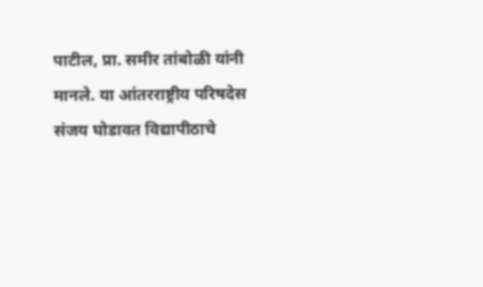पाटील, प्रा. समीर तांबोळी यांनी मानले. या आंतरराष्ट्रीय परिषदेस संजय घोडावत विद्यापीठाचे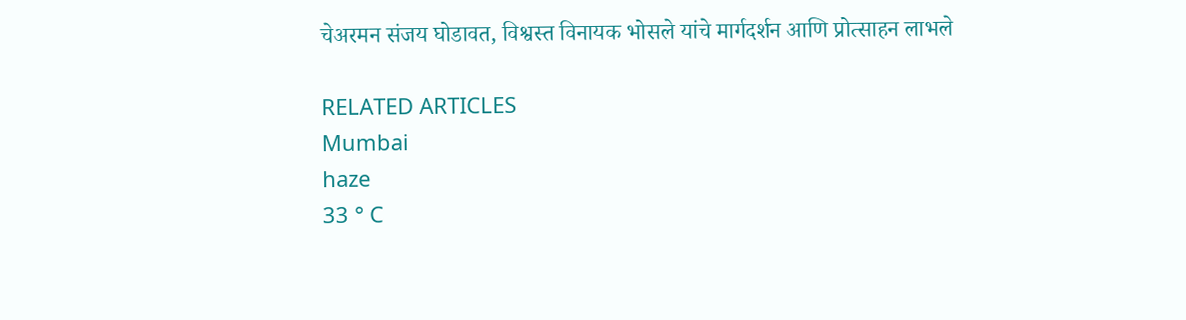चेअरमन संजय घोडावत, विश्वस्त विनायक भोसले यांचे मार्गदर्शन आणि प्रोत्साहन लाभले

RELATED ARTICLES
Mumbai
haze
33 ° C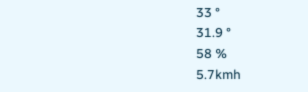33 °
31.9 °
58 %
5.7kmh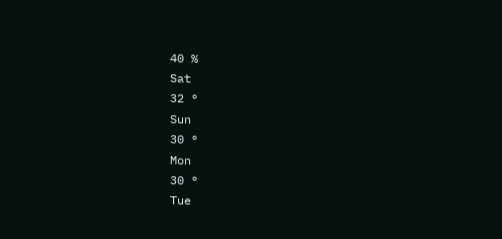40 %
Sat
32 °
Sun
30 °
Mon
30 °
Tue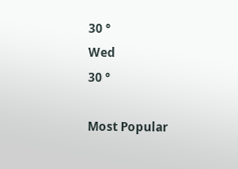30 °
Wed
30 °

Most Popular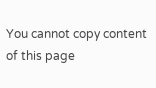You cannot copy content of this page